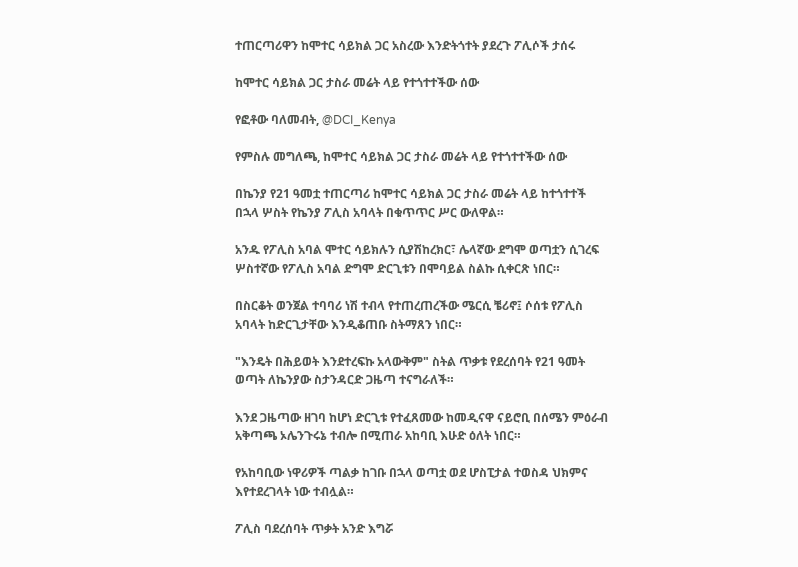ተጠርጣሪዋን ከሞተር ሳይክል ጋር አስረው እንድትጎተት ያደረጉ ፖሊሶች ታሰሩ

ከሞተር ሳይክል ጋር ታስራ መሬት ላይ የተጎተተችው ሰው

የፎቶው ባለመብት, @DCI_Kenya

የምስሉ መግለጫ, ከሞተር ሳይክል ጋር ታስራ መሬት ላይ የተጎተተችው ሰው

በኬንያ የ21 ዓመቷ ተጠርጣሪ ከሞተር ሳይክል ጋር ታስራ መሬት ላይ ከተጎተተች በኋላ ሦስት የኬንያ ፖሊስ አባላት በቁጥጥር ሥር ውለዋል።

አንዱ የፖሊስ አባል ሞተር ሳይክሉን ሲያሽከረክር፣ ሌላኛው ደግሞ ወጣቷን ሲገረፍ ሦስተኛው የፖሊስ አባል ድግሞ ድርጊቱን በሞባይል ስልኩ ሲቀርጽ ነበር።

በስርቆት ወንጀል ተባባሪ ነሽ ተብላ የተጠረጠረችው ሜርሲ ቼሪኖ፤ ሶሰቱ የፖሊስ አባላት ከድርጊታቸው እንዲቆጠቡ ስትማጸን ነበር።

"እንዴት በሕይወት እንደተረፍኩ አላውቅም" ስትል ጥቃቱ የደረሰባት የ21 ዓመት ወጣት ለኬንያው ስታንዳርድ ጋዜጣ ተናግራለች።

እንደ ጋዜጣው ዘገባ ከሆነ ድርጊቱ የተፈጸመው ከመዲናዋ ናይሮቢ በሰሜን ምዕራብ አቅጣጫ ኦሌንጉሩኔ ተብሎ በሚጠራ አከባቢ እሁድ ዕለት ነበር።

የአከባቢው ነዋሪዎች ጣልቃ ከገቡ በኋላ ወጣቷ ወደ ሆስፒታል ተወስዳ ህክምና እየተደረገላት ነው ተብሏል።

ፖሊስ ባደረሰባት ጥቃት አንድ እግሯ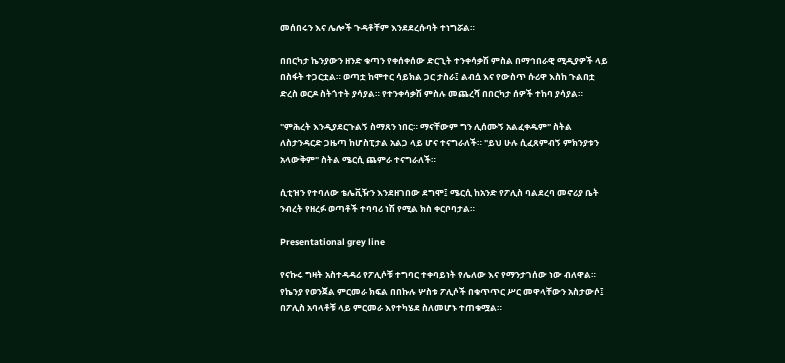መሰበሩን እና ሌሎች ጉዳቶቸም እንደደረሱባት ተነግሯል።

በበርካታ ኬንያውን ዘንድ ቁጣን የቀሰቀሰው ድርጊት ተንቀሳቃሽ ምስል በማኅበራዊ ሚዲያዎች ላይ በስፋት ተጋርቷል። ወጣቷ ከሞተር ሳይክል ጋር ታስራ፤ ልብሷ እና የውስጥ ሱሪዋ እስከ ጉልበቷ ድረስ ወርዶ ስትጎተት ያሳያል። የተንቀሳቃሽ ምስሉ መጨረሻ በበርካታ ሰዎች ተከባ ያሳያል።

"ምሕረት እንዲያደርጉልኝ ስማጸን ነበር። ማናቸውም ግን ሊሰሙኝ አልፈቀዱም" ስትል ለስታንዳርድ ጋዜጣ ከሆስፒታል አልጋ ላይ ሆና ተናግራለች። "ይህ ሁሉ ሲፈጸምብኝ ምክንያቱን አላውቅም" ስትል ሜርሲ ጨምራ ተናግራለች።

ሲቲዝን የተባለው ቴሌቪዥን እንደዘገበው ደግሞ፤ ሜርሲ ከአንድ የፖሊስ ባልደረባ መኖሪያ ቤት ንብረት የዘረፉ ወጣቶች ተባባሪ ነሽ የሚል ክስ ቀርቦባታል።

Presentational grey line

የናኩሩ ግዛት አስተዳዳሪ የፖሊሶቹ ተግባር ተቀባይነት የሌለው እና የማንታገሰው ነው ብለዋል። የኬንያ የወንጀል ምርመራ ክፍል በበኩሉ ሦስቱ ፖሊሶች በቁጥጥር ሥር መዋላቸውን አስታውሶ፤ በፖሊስ አባላቶቹ ላይ ምርመራ እየተካሄደ ስለመሆኑ ተጠቁሟል።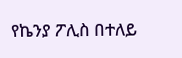የኬንያ ፖሊስ በተለይ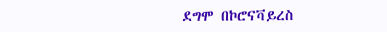ደግሞ በኮሮናቫይረስ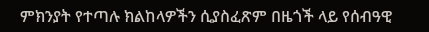ምክንያት የተጣሉ ክልከላዎችን ሲያስፈጽም በዜጎች ላይ የሰብዓዊ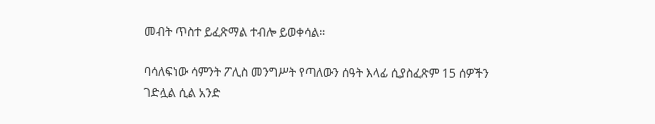መብት ጥስተ ይፈጽማል ተብሎ ይወቀሳል።

ባሳለፍነው ሳምንት ፖሊስ መንግሥት የጣለውን ሰዓት እላፊ ሲያስፈጽም 15 ሰዎችን ገድሏል ሲል አንድ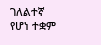ገለልተኛ የሆነ ተቋም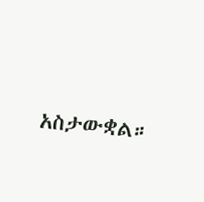አስታውቋል።